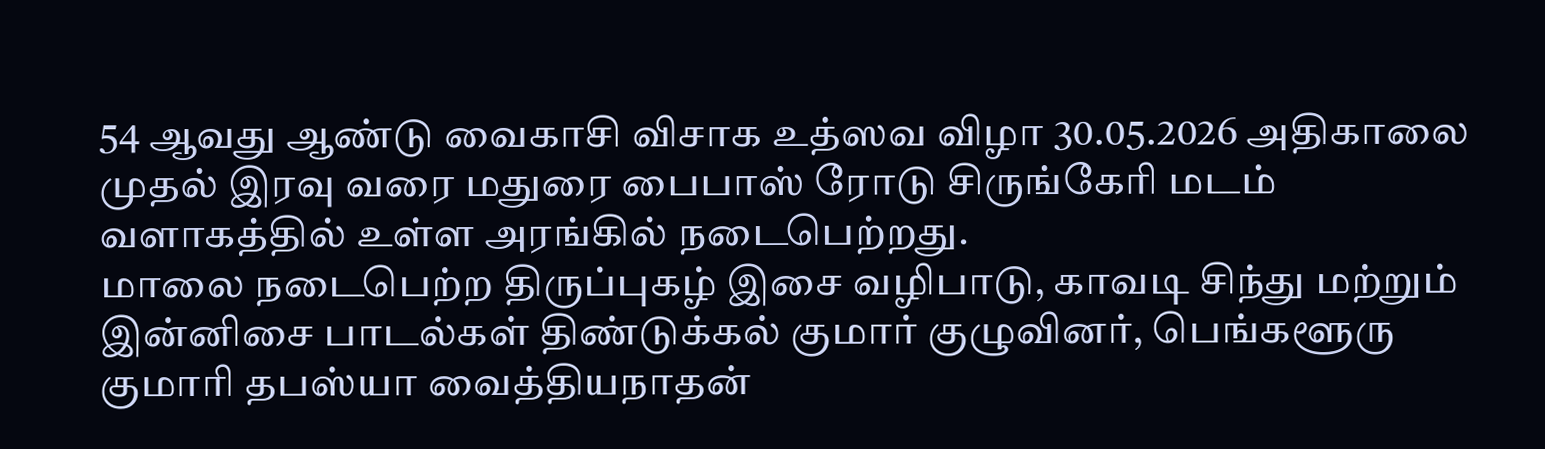54 ஆவது ஆண்டு வைகாசி விசாக உத்ஸவ விழா 30.05.2026 அதிகாலை முதல் இரவு வரை மதுரை பைபாஸ் ரோடு சிருங்கேரி மடம் வளாகத்தில் உள்ள அரங்கில் நடைபெற்றது.
மாலை நடைபெற்ற திருப்புகழ் இசை வழிபாடு, காவடி சிந்து மற்றும் இன்னிசை பாடல்கள் திண்டுக்கல் குமார் குழுவினர், பெங்களூரு குமாரி தபஸ்யா வைத்தியநாதன்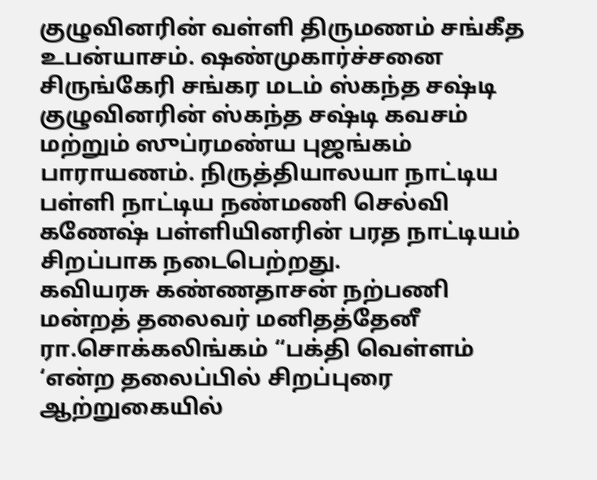குழுவினரின் வள்ளி திருமணம் சங்கீத உபன்யாசம். ஷண்முகார்ச்சனை சிருங்கேரி சங்கர மடம் ஸ்கந்த சஷ்டி குழுவினரின் ஸ்கந்த சஷ்டி கவசம் மற்றும் ஸுப்ரமண்ய புஜங்கம் பாராயணம். நிருத்தியாலயா நாட்டிய பள்ளி நாட்டிய நண்மணி செல்வி கணேஷ் பள்ளியினரின் பரத நாட்டியம் சிறப்பாக நடைபெற்றது.
கவியரசு கண்ணதாசன் நற்பணி மன்றத் தலைவர் மனிதத்தேனீ ரா.சொக்கலிங்கம் “பக்தி வெள்ளம் ‘என்ற தலைப்பில் சிறப்புரை ஆற்றுகையில்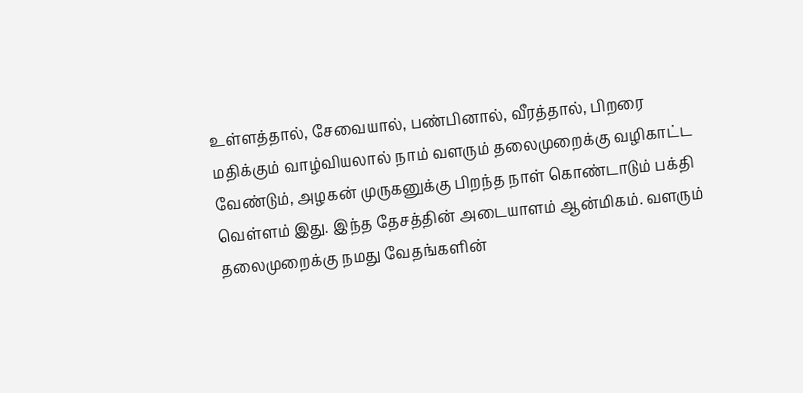உள்ளத்தால், சேவையால், பண்பினால், வீரத்தால், பிறரை மதிக்கும் வாழ்வியலால் நாம் வளரும் தலைமுறைக்கு வழிகாட்ட வேண்டும், அழகன் முருகனுக்கு பிறந்த நாள் கொண்டாடும் பக்தி வெள்ளம் இது. இந்த தேசத்தின் அடையாளம் ஆன்மிகம். வளரும் தலைமுறைக்கு நமது வேதங்களின்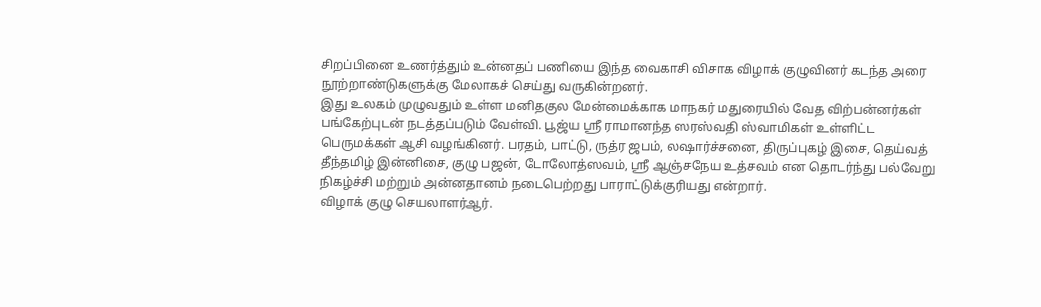சிறப்பினை உணர்த்தும் உன்னதப் பணியை இந்த வைகாசி விசாக விழாக் குழுவினர் கடந்த அரை நூற்றாண்டுகளுக்கு மேலாகச் செய்து வருகின்றனர்.
இது உலகம் முழுவதும் உள்ள மனிதகுல மேன்மைக்காக மாநகர் மதுரையில் வேத விற்பன்னர்கள் பங்கேற்புடன் நடத்தப்படும் வேள்வி. பூஜ்ய ஸ்ரீ ராமானந்த ஸரஸ்வதி ஸ்வாமிகள் உள்ளிட்ட பெருமக்கள் ஆசி வழங்கினர். பரதம், பாட்டு, ருத்ர ஜபம், லஷார்ச்சனை, திருப்புகழ் இசை, தெய்வத் தீந்தமிழ் இன்னிசை, குழு பஜன், டோலோத்ஸவம், ஸ்ரீ ஆஞ்சநேய உத்சவம் என தொடர்ந்து பல்வேறு நிகழ்ச்சி மற்றும் அன்னதானம் நடைபெற்றது பாராட்டுக்குரியது என்றார்.
விழாக் குழு செயலாளர்ஆர்.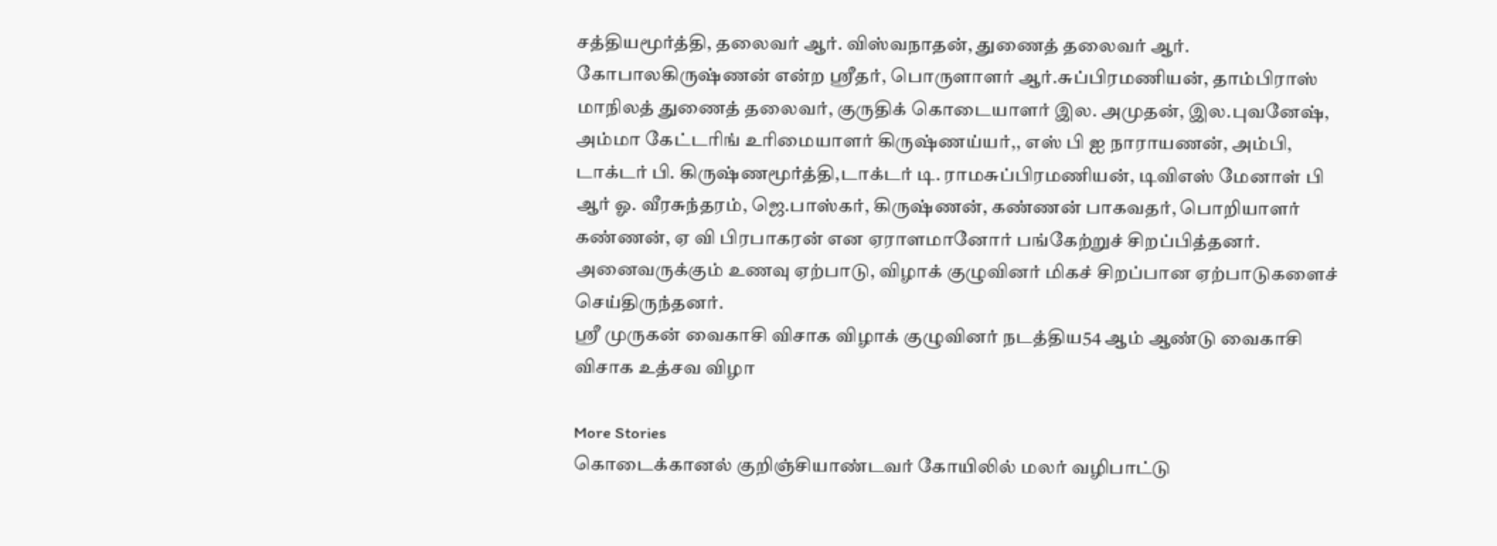சத்தியமூர்த்தி, தலைவர் ஆர். விஸ்வநாதன், துணைத் தலைவர் ஆர். கோபாலகிருஷ்ணன் என்ற ஸ்ரீதர், பொருளாளர் ஆர்.சுப்பிரமணியன், தாம்பிராஸ் மாநிலத் துணைத் தலைவர், குருதிக் கொடையாளர் இல. அமுதன், இல.புவனேஷ், அம்மா கேட்டரிங் உரிமையாளர் கிருஷ்ணய்யர்,, எஸ் பி ஐ நாராயணன், அம்பி, டாக்டர் பி. கிருஷ்ணமூர்த்தி,டாக்டர் டி. ராமசுப்பிரமணியன், டிவிஎஸ் மேனாள் பி ஆர் ஓ. வீரசுந்தரம், ஜெ.பாஸ்கர், கிருஷ்ணன், கண்ணன் பாகவதர், பொறியாளர் கண்ணன், ஏ வி பிரபாகரன் என ஏராளமானோர் பங்கேற்றுச் சிறப்பித்தனர்.
அனைவருக்கும் உணவு ஏற்பாடு, விழாக் குழுவினர் மிகச் சிறப்பான ஏற்பாடுகளைச் செய்திருந்தனர்.
ஸ்ரீ முருகன் வைகாசி விசாக விழாக் குழுவினர் நடத்திய54 ஆம் ஆண்டு வைகாசி விசாக உத்சவ விழா

More Stories
கொடைக்கானல் குறிஞ்சியாண்டவர் கோயிலில் மலர் வழிபாட்டு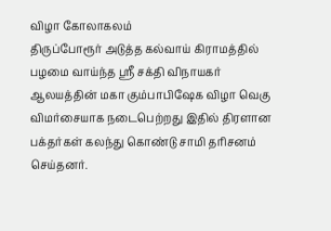விழா கோலாகலம்
திருப்போரூர் அடுத்த கல்வாய் கிராமத்தில் பழமை வாய்ந்த ஸ்ரீ சக்தி விநாயகர் ஆலயத்தின் மகா கும்பாபிஷேக விழா வெகு விமர்சையாக நடைபெற்றது இதில் திரளான பக்தர்கள் கலந்து கொண்டு சாமி தரிசனம் செய்தனர்.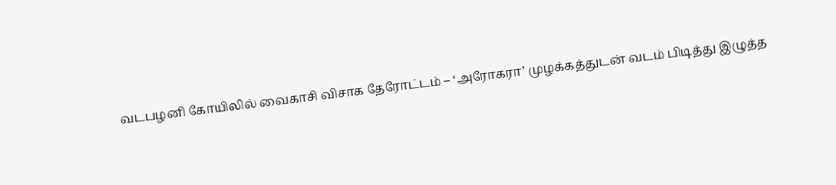வடபழனி கோயிலில் வைகாசி விசாக தேரோட்டம் – ‘அரோகரா’ முழக்கத்துடன் வடம் பிடித்து இழுத்த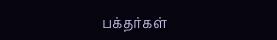பக்தர்கள்